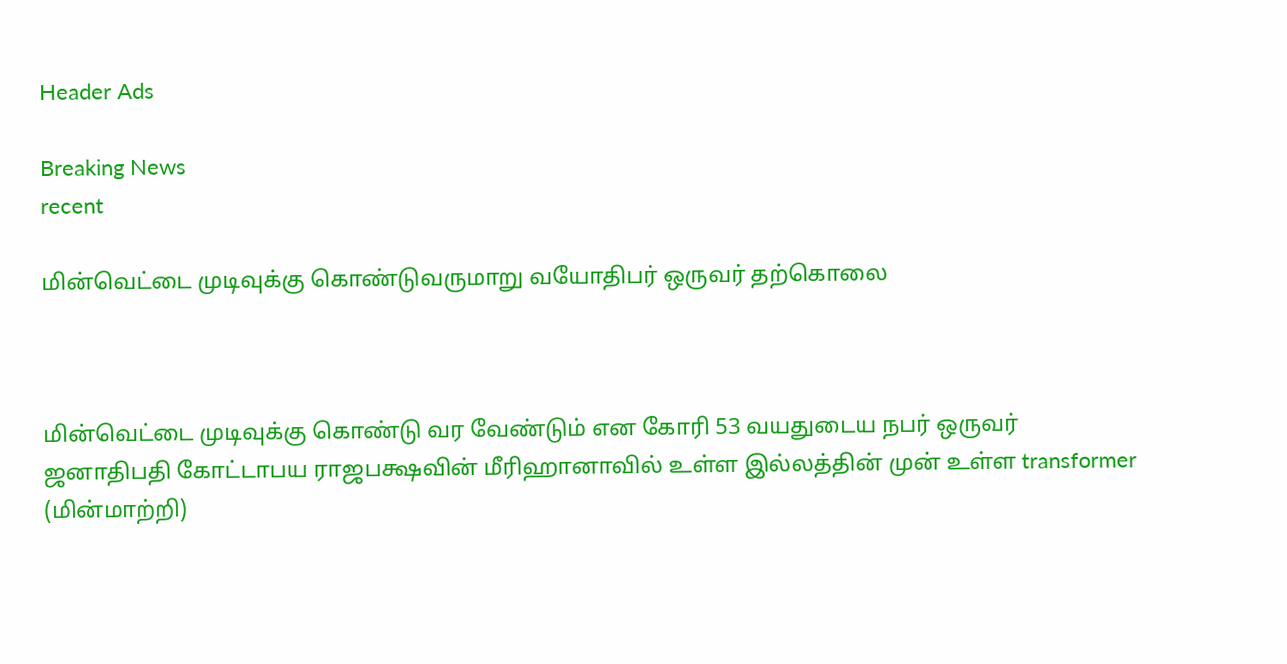Header Ads

Breaking News
recent

மின்வெட்டை முடிவுக்கு கொண்டுவருமாறு வயோதிபர் ஒருவர் தற்கொலை



மின்வெட்டை முடிவுக்கு கொண்டு வர வேண்டும் என கோரி 53 வயதுடைய நபர் ஒருவர் ஜனாதிபதி கோட்டாபய ராஜபக்ஷவின் மீரிஹானாவில் உள்ள இல்லத்தின் முன் உள்ள transformer (மின்மாற்றி)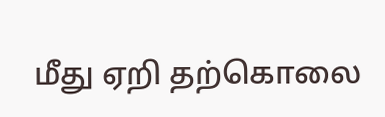மீது ஏறி தற்கொலை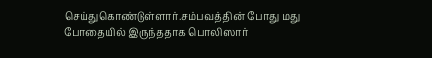செய்துகொண்டுள்ளார்.சம்பவத்தின் போது மது போதையில் இருந்ததாக பொலிஸார்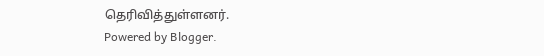தெரிவித்துள்ளனர்.
Powered by Blogger.